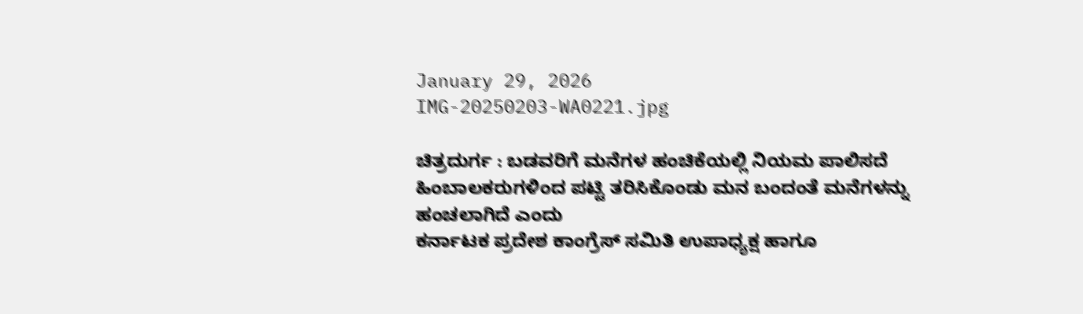January 29, 2026
IMG-20250203-WA0221.jpg

ಚಿತ್ರದುರ್ಗ : ಬಡವರಿಗೆ ಮನೆಗಳ ಹಂಚಿಕೆಯಲ್ಲಿ ನಿಯಮ ಪಾಲಿಸದೆ ಹಿಂಬಾಲಕರುಗಳಿಂದ ಪಟ್ಟಿ ತರಿಸಿಕೊಂಡು ಮನ ಬಂದಂತೆ ಮನೆಗಳನ್ನು ಹಂಚಲಾಗಿದೆ ಎಂದು
ಕರ್ನಾಟಕ ಪ್ರದೇಶ ಕಾಂಗ್ರೆಸ್ ಸಮಿತಿ ಉಪಾಧ್ಯಕ್ಷ ಹಾಗೂ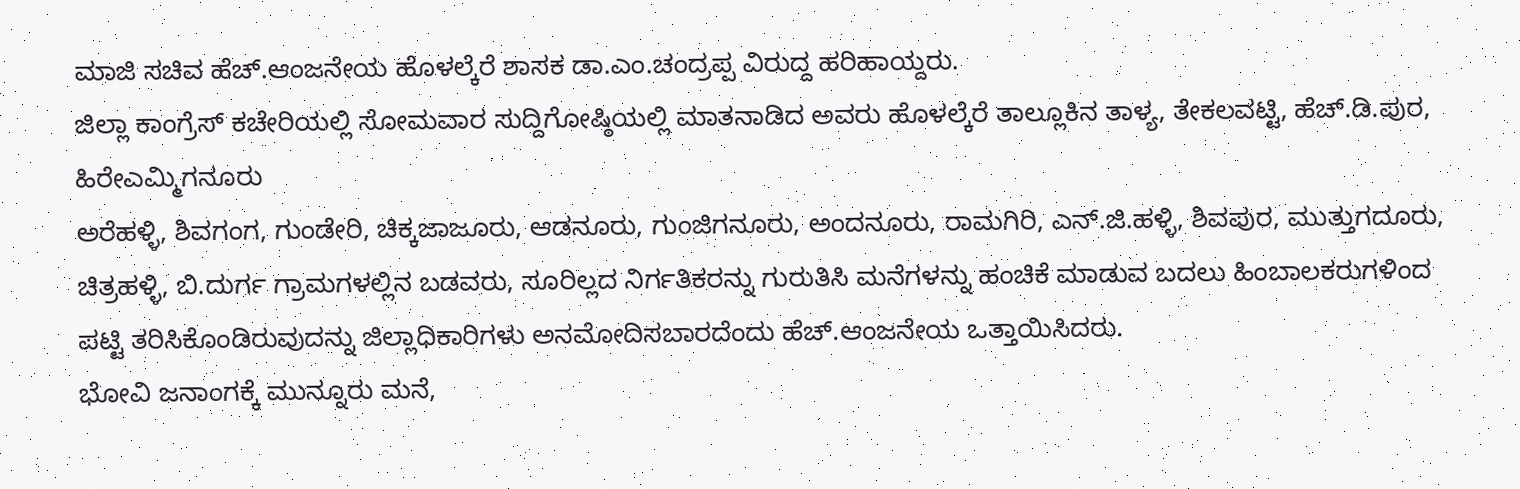ಮಾಜಿ ಸಚಿವ ಹೆಚ್.ಆಂಜನೇಯ ಹೊಳಲ್ಕೆರೆ ಶಾಸಕ ಡಾ.ಎಂ.ಚಂದ್ರಪ್ಪ ವಿರುದ್ದ ಹರಿಹಾಯ್ದರು.
ಜಿಲ್ಲಾ ಕಾಂಗ್ರೆಸ್ ಕಚೇರಿಯಲ್ಲಿ ಸೋಮವಾರ ಸುದ್ದಿಗೋಷ್ಠಿಯಲ್ಲಿ ಮಾತನಾಡಿದ ಅವರು ಹೊಳಲ್ಕೆರೆ ತಾಲ್ಲೂಕಿನ ತಾಳ್ಯ, ತೇಕಲವಟ್ಟಿ, ಹೆಚ್.ಡಿ.ಪುರ, ಹಿರೇಎಮ್ಮಿಗನೂರು
ಅರೆಹಳ್ಳಿ, ಶಿವಗಂಗ, ಗುಂಡೇರಿ, ಚಿಕ್ಕಜಾಜೂರು, ಆಡನೂರು, ಗುಂಜಿಗನೂರು, ಅಂದನೂರು, ರಾಮಗಿರಿ, ಎನ್.ಜಿ.ಹಳ್ಳಿ, ಶಿವಪುರ, ಮುತ್ತುಗದೂರು, ಚಿತ್ರಹಳ್ಳಿ, ಬಿ.ದುರ್ಗ ಗ್ರಾಮಗಳಲ್ಲಿನ ಬಡವರು, ಸೂರಿಲ್ಲದ ನಿರ್ಗತಿಕರನ್ನು ಗುರುತಿಸಿ ಮನೆಗಳನ್ನು ಹಂಚಿಕೆ ಮಾಡುವ ಬದಲು ಹಿಂಬಾಲಕರುಗಳಿಂದ ಪಟ್ಟಿ ತರಿಸಿಕೊಂಡಿರುವುದನ್ನು ಜಿಲ್ಲಾಧಿಕಾರಿಗಳು ಅನಮೋದಿಸಬಾರದೆಂದು ಹೆಚ್.ಆಂಜನೇಯ ಒತ್ತಾಯಿಸಿದರು.
ಭೋವಿ ಜನಾಂಗಕ್ಕೆ ಮುನ್ನೂರು ಮನೆ,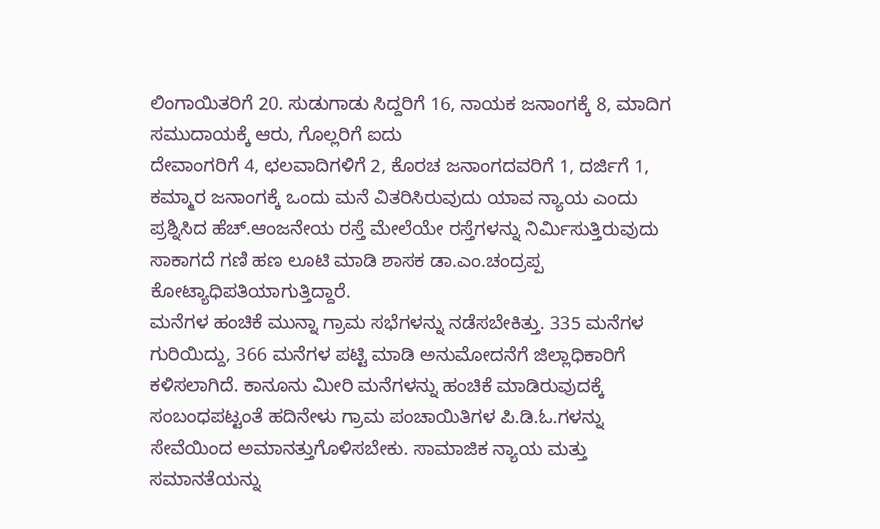ಲಿಂಗಾಯಿತರಿಗೆ 20. ಸುಡುಗಾಡು ಸಿದ್ದರಿಗೆ 16, ನಾಯಕ ಜನಾಂಗಕ್ಕೆ 8, ಮಾದಿಗ ಸಮುದಾಯಕ್ಕೆ ಆರು, ಗೊಲ್ಲರಿಗೆ ಐದು
ದೇವಾಂಗರಿಗೆ 4, ಛಲವಾದಿಗಳಿಗೆ 2, ಕೊರಚ ಜನಾಂಗದವರಿಗೆ 1, ದರ್ಜಿಗೆ 1, ಕಮ್ಮಾರ ಜನಾಂಗಕ್ಕೆ ಒಂದು ಮನೆ ವಿತರಿಸಿರುವುದು ಯಾವ ನ್ಯಾಯ ಎಂದು ಪ್ರಶ್ನಿಸಿದ ಹೆಚ್.ಆಂಜನೇಯ ರಸ್ತೆ ಮೇಲೆಯೇ ರಸ್ತೆಗಳನ್ನು ನಿರ್ಮಿಸುತ್ತಿರುವುದು ಸಾಕಾಗದೆ ಗಣಿ ಹಣ ಲೂಟಿ ಮಾಡಿ ಶಾಸಕ ಡಾ.ಎಂ.ಚಂದ್ರಪ್ಪ ಕೋಟ್ಯಾಧಿಪತಿಯಾಗುತ್ತಿದ್ದಾರೆ.
ಮನೆಗಳ ಹಂಚಿಕೆ ಮುನ್ನಾ ಗ್ರಾಮ ಸಭೆಗಳನ್ನು ನಡೆಸಬೇಕಿತ್ತು. 335 ಮನೆಗಳ ಗುರಿಯಿದ್ದು, 366 ಮನೆಗಳ ಪಟ್ಟಿ ಮಾಡಿ ಅನುಮೋದನೆಗೆ ಜಿಲ್ಲಾಧಿಕಾರಿಗೆ ಕಳಿಸಲಾಗಿದೆ. ಕಾನೂನು ಮೀರಿ ಮನೆಗಳನ್ನು ಹಂಚಿಕೆ ಮಾಡಿರುವುದಕ್ಕೆ ಸಂಬಂಧಪಟ್ಟಂತೆ ಹದಿನೇಳು ಗ್ರಾಮ ಪಂಚಾಯಿತಿಗಳ ಪಿ.ಡಿ.ಓ.ಗಳನ್ನು ಸೇವೆಯಿಂದ ಅಮಾನತ್ತುಗೊಳಿಸಬೇಕು. ಸಾಮಾಜಿಕ ನ್ಯಾಯ ಮತ್ತು ಸಮಾನತೆಯನ್ನು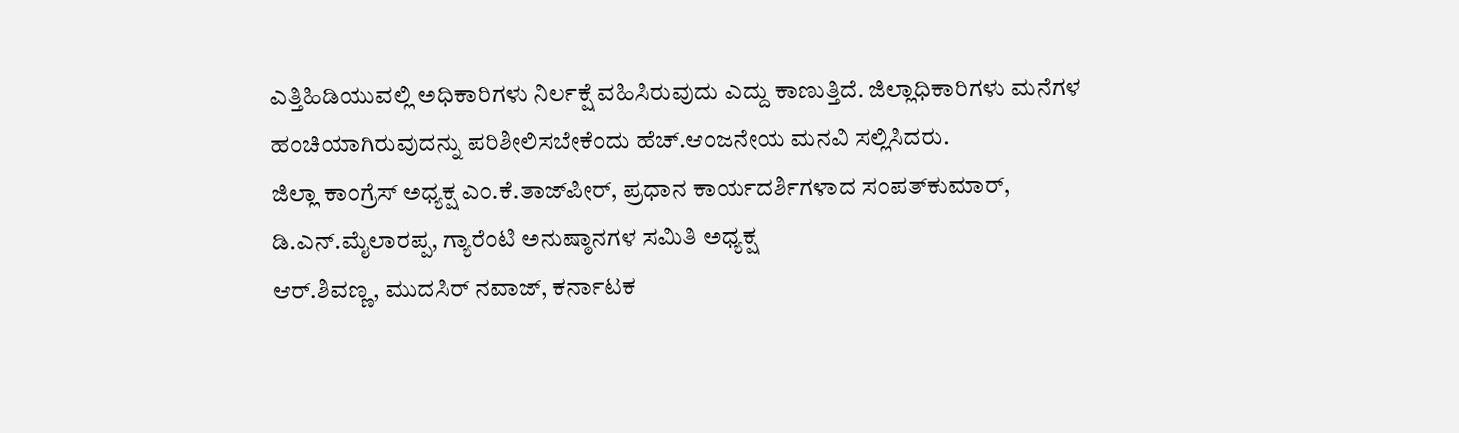ಎತ್ತಿಹಿಡಿಯುವಲ್ಲಿ ಅಧಿಕಾರಿಗಳು ನಿರ್ಲಕ್ಷೆ ವಹಿಸಿರುವುದು ಎದ್ದು ಕಾಣುತ್ತಿದೆ. ಜಿಲ್ಲಾಧಿಕಾರಿಗಳು ಮನೆಗಳ ಹಂಚಿಯಾಗಿರುವುದನ್ನು ಪರಿಶೀಲಿಸಬೇಕೆಂದು ಹೆಚ್.ಆಂಜನೇಯ ಮನವಿ ಸಲ್ಲಿಸಿದರು.
ಜಿಲ್ಲಾ ಕಾಂಗ್ರೆಸ್ ಅಧ್ಯಕ್ಷ ಎಂ.ಕೆ.ತಾಜ್‍ಪೀರ್, ಪ್ರಧಾನ ಕಾರ್ಯದರ್ಶಿಗಳಾದ ಸಂಪತ್‍ಕುಮಾರ್, ಡಿ.ಎನ್.ಮೈಲಾರಪ್ಪ, ಗ್ಯಾರೆಂಟಿ ಅನುಷ್ಠಾನಗಳ ಸಮಿತಿ ಅಧ್ಯಕ್ಷ
ಆರ್.ಶಿವಣ್ಣ, ಮುದಸಿರ್ ನವಾಜ್, ಕರ್ನಾಟಕ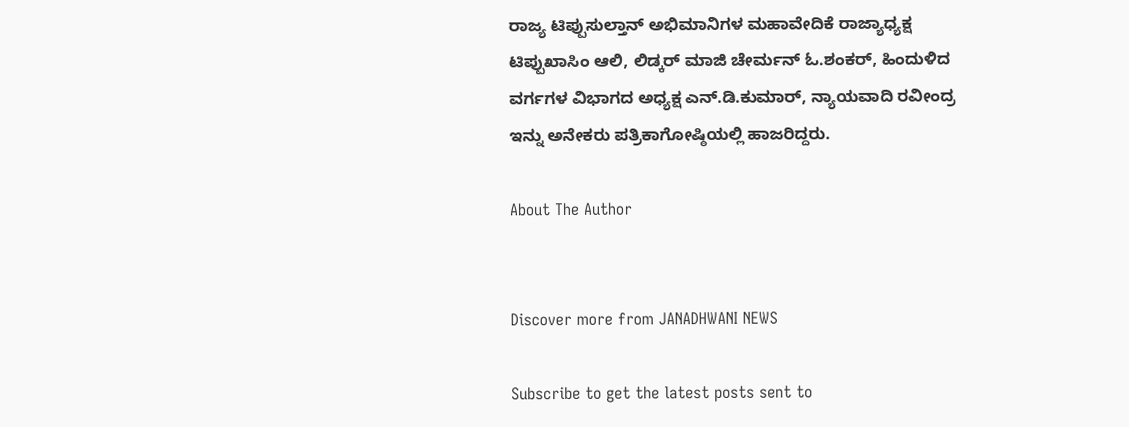ರಾಜ್ಯ ಟಿಪ್ಪುಸುಲ್ತಾನ್ ಅಭಿಮಾನಿಗಳ ಮಹಾವೇದಿಕೆ ರಾಜ್ಯಾಧ್ಯಕ್ಷ ಟಿಪ್ಪುಖಾಸಿಂ ಆಲಿ, ಲಿಡ್ಕರ್ ಮಾಜಿ ಚೇರ್ಮನ್ ಓ.ಶಂಕರ್, ಹಿಂದುಳಿದ ವರ್ಗಗಳ ವಿಭಾಗದ ಅಧ್ಯಕ್ಷ ಎನ್.ಡಿ.ಕುಮಾರ್, ನ್ಯಾಯವಾದಿ ರವೀಂದ್ರ ಇನ್ನು ಅನೇಕರು ಪತ್ರಿಕಾಗೋಷ್ಠಿಯಲ್ಲಿ ಹಾಜರಿದ್ದರು.

About The Author


Discover more from JANADHWANI NEWS

Subscribe to get the latest posts sent to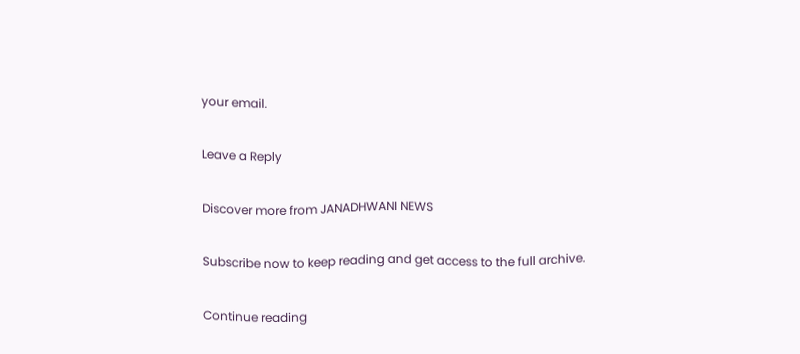your email.

Leave a Reply

Discover more from JANADHWANI NEWS

Subscribe now to keep reading and get access to the full archive.

Continue reading